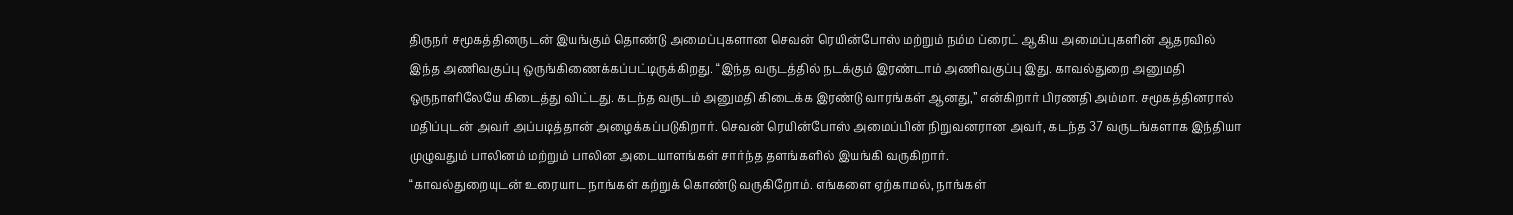திருநர் சமூகத்தினருடன் இயங்கும் தொண்டு அமைப்புகளான செவன் ரெயின்போஸ் மற்றும் நம்ம ப்ரைட் ஆகிய அமைப்புகளின் ஆதரவில் இந்த அணிவகுப்பு ஒருங்கிணைக்கப்பட்டிருக்கிறது. “இந்த வருடத்தில் நடக்கும் இரண்டாம் அணிவகுப்பு இது. காவல்துறை அனுமதி ஒருநாளிலேயே கிடைத்து விட்டது. கடந்த வருடம் அனுமதி கிடைக்க இரண்டு வாரங்கள் ஆனது,” என்கிறார் பிரணதி அம்மா. சமூகத்தினரால் மதிப்புடன் அவர் அப்படித்தான் அழைக்கப்படுகிறார். செவன் ரெயின்போஸ் அமைப்பின் நிறுவனரான அவர், கடந்த 37 வருடங்களாக இந்தியா முழுவதும் பாலினம் மற்றும் பாலின அடையாளங்கள் சார்ந்த தளங்களில் இயங்கி வருகிறார்.
“காவல்துறையுடன் உரையாட நாங்கள் கற்றுக் கொண்டு வருகிறோம். எங்களை ஏற்காமல், நாங்கள்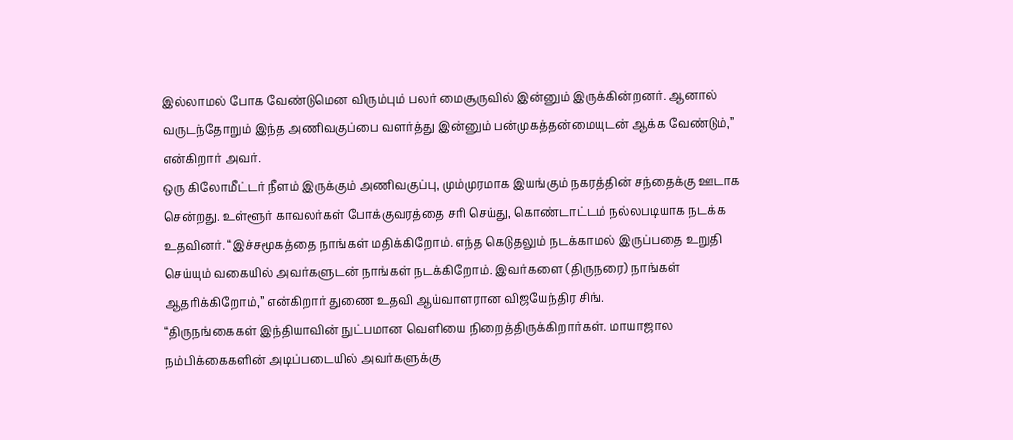இல்லாமல் போக வேண்டுமென விரும்பும் பலர் மைசூருவில் இன்னும் இருக்கின்றனர். ஆனால் வருடந்தோறும் இந்த அணிவகுப்பை வளர்த்து இன்னும் பன்முகத்தன்மையுடன் ஆக்க வேண்டும்,” என்கிறார் அவர்.
ஒரு கிலோமீட்டர் நீளம் இருக்கும் அணிவகுப்பு, மும்முரமாக இயங்கும் நகரத்தின் சந்தைக்கு ஊடாக சென்றது. உள்ளூர் காவலர்கள் போக்குவரத்தை சரி செய்து, கொண்டாட்டம் நல்லபடியாக நடக்க உதவினர். “இச்சமூகத்தை நாங்கள் மதிக்கிறோம். எந்த கெடுதலும் நடக்காமல் இருப்பதை உறுதி செய்யும் வகையில் அவர்களுடன் நாங்கள் நடக்கிறோம். இவர்களை (திருநரை) நாங்கள் ஆதரிக்கிறோம்,” என்கிறார் துணை உதவி ஆய்வாளரான விஜயேந்திர சிங்.
“திருநங்கைகள் இந்தியாவின் நுட்பமான வெளியை நிறைத்திருக்கிறார்கள். மாயாஜால நம்பிக்கைகளின் அடிப்படையில் அவர்களுக்கு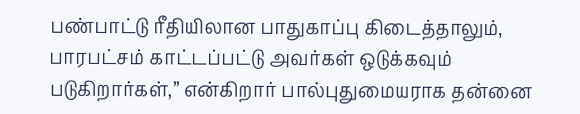பண்பாட்டு ரீதியிலான பாதுகாப்பு கிடைத்தாலும், பாரபட்சம் காட்டப்பட்டு அவர்கள் ஒடுக்கவும் படுகிறார்கள்,” என்கிறார் பால்புதுமையராக தன்னை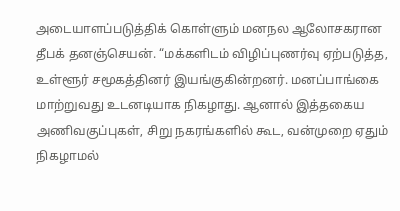அடையாளப்படுத்திக் கொள்ளும் மனநல ஆலோசகரான தீபக் தனஞ்செயன். “மக்களிடம் விழிப்புணர்வு ஏற்படுத்த, உள்ளூர் சமூகத்தினர் இயங்குகின்றனர். மனப்பாங்கை மாற்றுவது உடனடியாக நிகழாது. ஆனால் இத்தகைய அணிவகுப்புகள், சிறு நகரங்களில் கூட, வன்முறை ஏதும் நிகழாமல்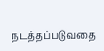நடத்தப்படுவதை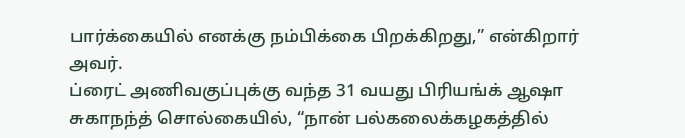பார்க்கையில் எனக்கு நம்பிக்கை பிறக்கிறது,” என்கிறார் அவர்.
ப்ரைட் அணிவகுப்புக்கு வந்த 31 வயது பிரியங்க் ஆஷா சுகாநந்த் சொல்கையில், “நான் பல்கலைக்கழகத்தில்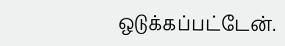ஒடுக்கப்பட்டேன்.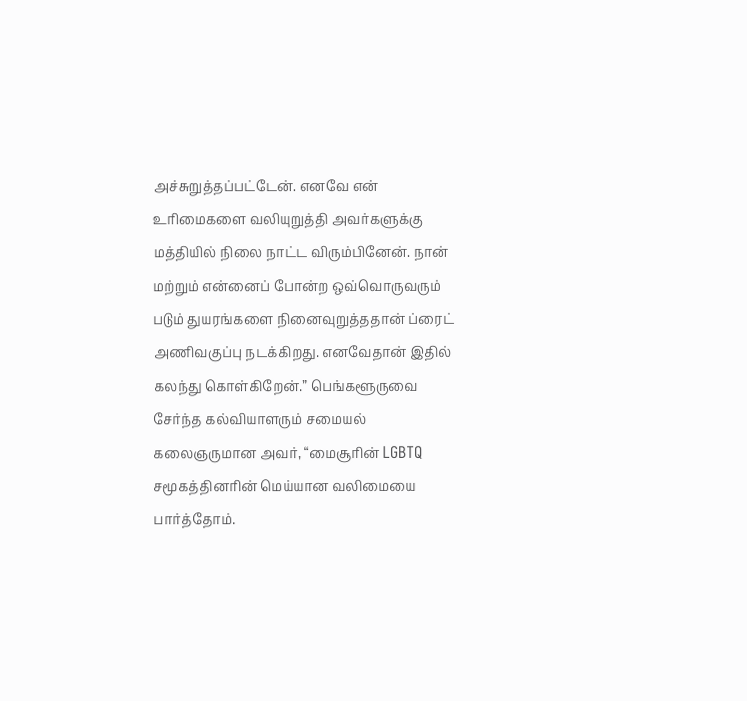அச்சுறுத்தப்பட்டேன். எனவே என் உரிமைகளை வலியுறுத்தி அவர்களுக்கு மத்தியில் நிலை நாட்ட விரும்பினேன். நான் மற்றும் என்னைப் போன்ற ஒவ்வொருவரும் படும் துயரங்களை நினைவுறுத்ததான் ப்ரைட் அணிவகுப்பு நடக்கிறது. எனவேதான் இதில் கலந்து கொள்கிறேன்.” பெங்களூருவை சேர்ந்த கல்வியாளரும் சமையல் கலைஞருமான அவர், “மைசூரின் LGBTQ சமூகத்தினரின் மெய்யான வலிமையை பார்த்தோம்.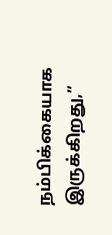நம்பிக்கையாக இருக்கிறது,”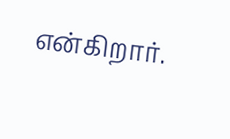என்கிறார்.